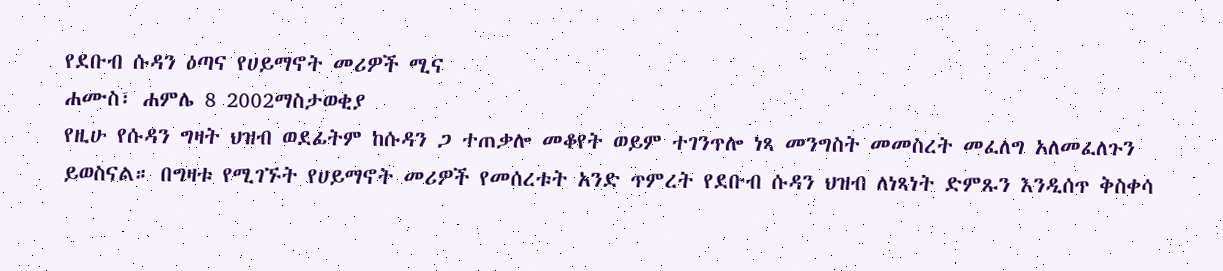የደቡብ ሱዳን ዕጣና የሀይማኖት መሪዎች ሚና
ሐሙስ፣ ሐምሌ 8 2002ማስታወቂያ
የዚሁ የሱዳን ግዛት ህዝብ ወደፊትም ከሱዳን ጋ ተጠቃሎ መቆየት ወይም ተገንጥሎ ነጻ መንግስት መመስረት መፈለግ አለመፈለጉን ይወስናል። በግዛቱ የሚገኙት የሀይማኖት መሪዎች የመሰረቱት አንድ ጥምረት የደቡብ ሱዳን ህዝብ ለነጻነት ድምጹን እንዲሰጥ ቅስቀሳ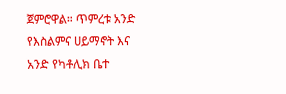ጀምሮዋል። ጥምረቱ አንድ የእስልምና ሀይማኖት እና አንድ የካቶሊክ ቤተ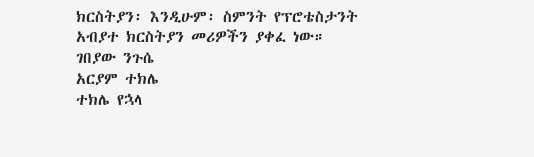ክርስትያን፡ እንዲሁም፡ ስምንት የፕሮቴስታንት አብያተ ክርስትያን መሪዎችን ያቀፈ ነው።
ገበያው ንጉሴ
አርያም ተክሌ
ተክሌ የኋላ